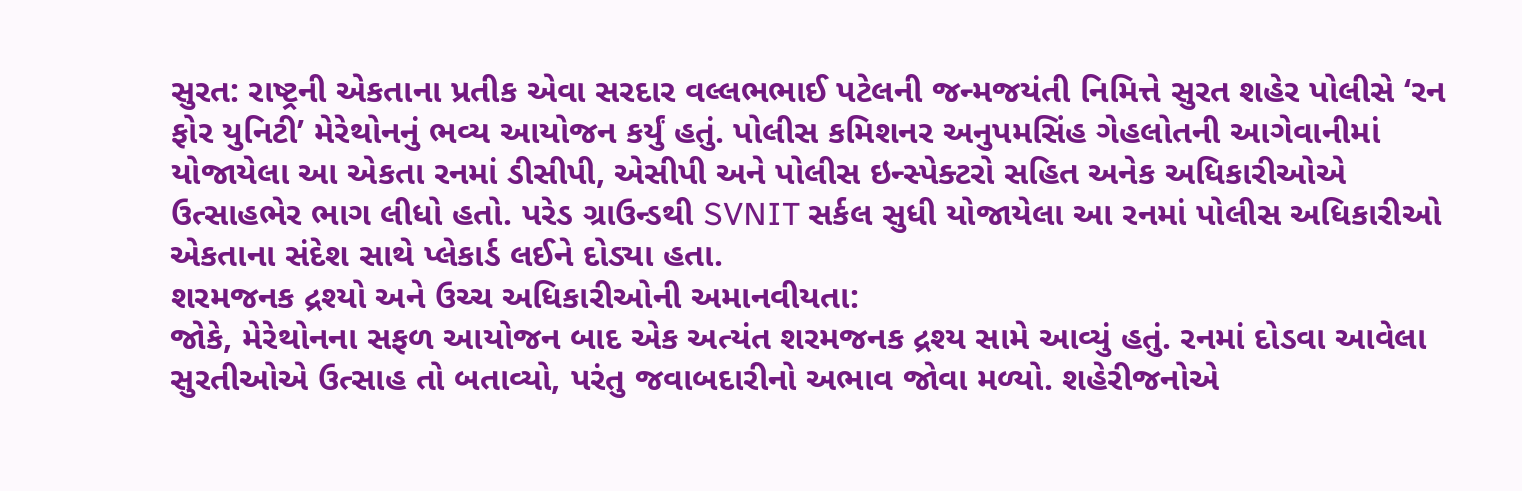સુરત: રાષ્ટ્રની એકતાના પ્રતીક એવા સરદાર વલ્લભભાઈ પટેલની જન્મજયંતી નિમિત્તે સુરત શહેર પોલીસે ‘રન ફોર યુનિટી’ મેરેથોનનું ભવ્ય આયોજન કર્યું હતું. પોલીસ કમિશનર અનુપમસિંહ ગેહલોતની આગેવાનીમાં યોજાયેલા આ એકતા રનમાં ડીસીપી, એસીપી અને પોલીસ ઇન્સ્પેક્ટરો સહિત અનેક અધિકારીઓએ ઉત્સાહભેર ભાગ લીધો હતો. પરેડ ગ્રાઉન્ડથી SVNIT સર્કલ સુધી યોજાયેલા આ રનમાં પોલીસ અધિકારીઓ એકતાના સંદેશ સાથે પ્લેકાર્ડ લઈને દોડ્યા હતા.
શરમજનક દ્રશ્યો અને ઉચ્ચ અધિકારીઓની અમાનવીયતા:
જોકે, મેરેથોનના સફળ આયોજન બાદ એક અત્યંત શરમજનક દ્રશ્ય સામે આવ્યું હતું. રનમાં દોડવા આવેલા સુરતીઓએ ઉત્સાહ તો બતાવ્યો, પરંતુ જવાબદારીનો અભાવ જોવા મળ્યો. શહેરીજનોએ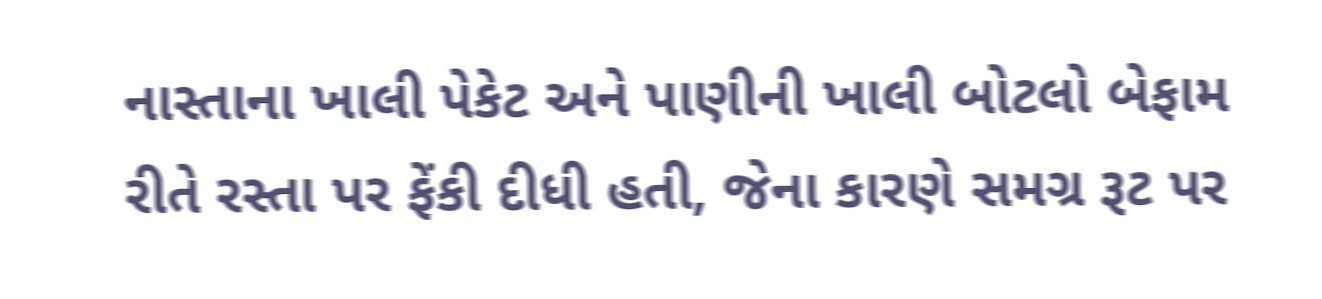નાસ્તાના ખાલી પેકેટ અને પાણીની ખાલી બોટલો બેફામ રીતે રસ્તા પર ફેંકી દીધી હતી, જેના કારણે સમગ્ર રૂટ પર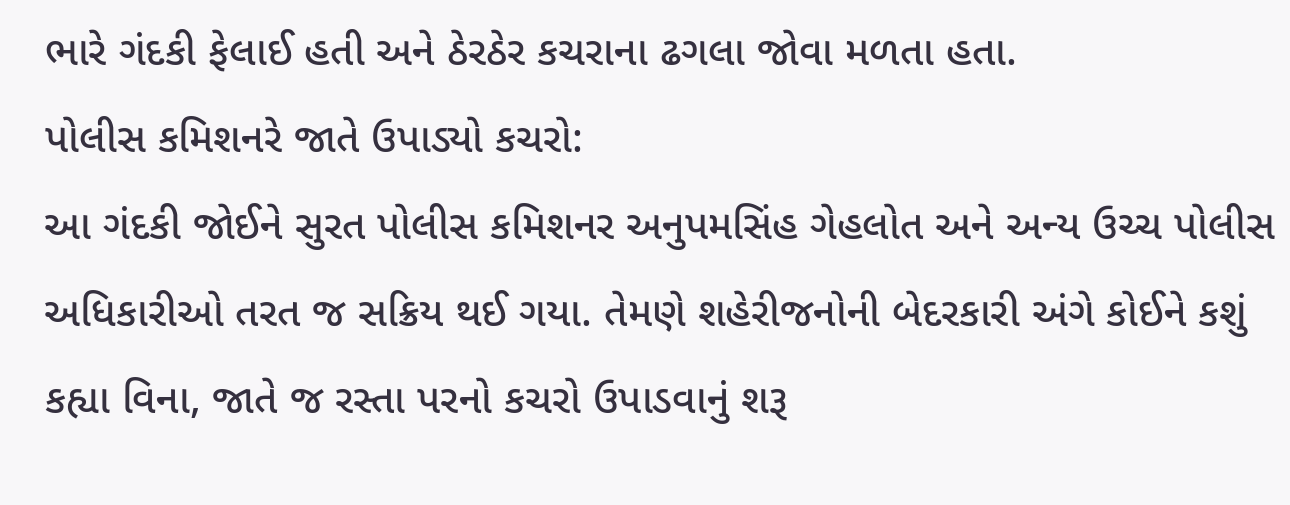ભારે ગંદકી ફેલાઈ હતી અને ઠેરઠેર કચરાના ઢગલા જોવા મળતા હતા.
પોલીસ કમિશનરે જાતે ઉપાડ્યો કચરો:
આ ગંદકી જોઈને સુરત પોલીસ કમિશનર અનુપમસિંહ ગેહલોત અને અન્ય ઉચ્ચ પોલીસ અધિકારીઓ તરત જ સક્રિય થઈ ગયા. તેમણે શહેરીજનોની બેદરકારી અંગે કોઈને કશું કહ્યા વિના, જાતે જ રસ્તા પરનો કચરો ઉપાડવાનું શરૂ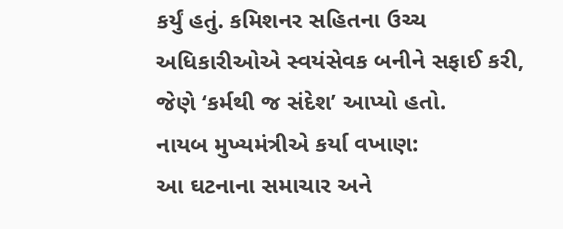કર્યું હતું. કમિશનર સહિતના ઉચ્ચ અધિકારીઓએ સ્વયંસેવક બનીને સફાઈ કરી, જેણે ‘કર્મથી જ સંદેશ’ આપ્યો હતો.
નાયબ મુખ્યમંત્રીએ કર્યા વખાણ:
આ ઘટનાના સમાચાર અને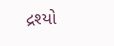દ્રશ્યો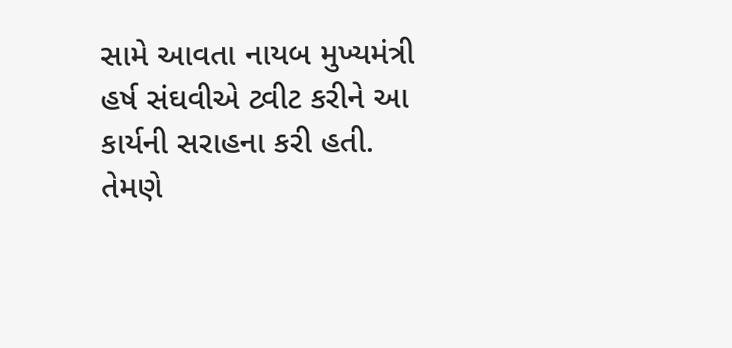સામે આવતા નાયબ મુખ્યમંત્રી હર્ષ સંઘવીએ ટ્વીટ કરીને આ કાર્યની સરાહના કરી હતી. તેમણે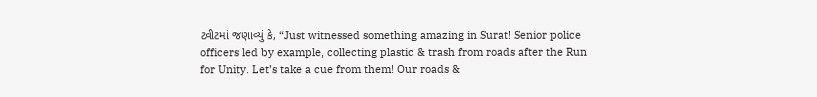ટ્વીટમાં જણાવ્યું કે, “Just witnessed something amazing in Surat! Senior police officers led by example, collecting plastic & trash from roads after the Run for Unity. Let’s take a cue from them! Our roads &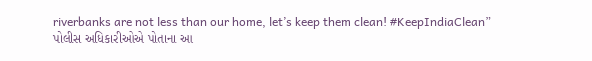riverbanks are not less than our home, let’s keep them clean! #KeepIndiaClean”
પોલીસ અધિકારીઓએ પોતાના આ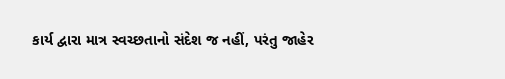કાર્ય દ્વારા માત્ર સ્વચ્છતાનો સંદેશ જ નહીં, પરંતુ જાહેર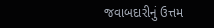જવાબદારીનું ઉત્તમ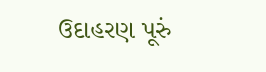ઉદાહરણ પૂરું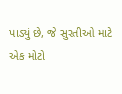પાડ્યું છે, જે સુરતીઓ માટે એક મોટો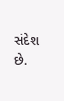સંદેશ છે.